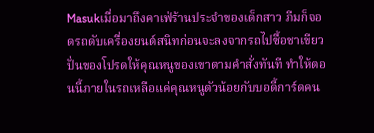Masukเมื่อมาถึงคาเฟ่ร้านประจำของเด็กสาว ภีมก็จอดรถดับเครื่องยนต์สนิทก่อนจะลงจากรถไปซื้อชาเขียวปั่นของโปรดให้คุณหนูของเขาตามคำสั่งทันที ทำให้ตอนนี้ภายในรถเหลือแค่คุณหนูตัวน้อยกับบอดี้การ์ดคน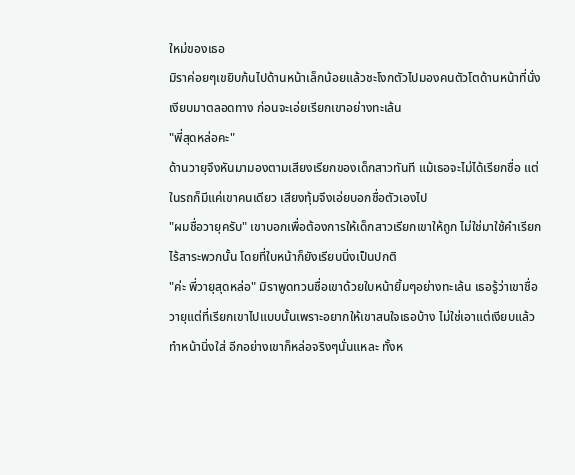ใหม่ของเธอ
มิราค่อยๆเขยิบก้นไปด้านหน้าเล็กน้อยแล้วชะโงกตัวไปมองคนตัวโตด้านหน้าที่นั่งเงียบมาตลอดทาง ก่อนจะเอ่ยเรียกเขาอย่างทะเล้น
"พี่สุดหล่อคะ"
ด้านวายุจึงหันมามองตามเสียงเรียกของเด็กสาวทันที แม้เธอจะไม่ได้เรียกชื่อ แต่ในรถก็มีแค่เขาคนเดียว เสียงทุ้มจึงเอ่ยบอกชื่อตัวเองไป
"ผมชื่อวายุครับ" เขาบอกเพื่อต้องการให้เด็กสาวเรียกเขาให้ถูก ไม่ใช่มาใช้คำเรียกไร้สาระพวกนั้น โดยที่ใบหน้าก็ยังเรียบนิ่งเป็นปกติ
"ค่ะ พี่วายุสุดหล่อ" มิราพูดทวนชื่อเขาด้วยใบหน้ายิ้มๆอย่างทะเล้น เธอรู้ว่าเขาชื่อวายุแต่ที่เรียกเขาไปแบบนั้นเพราะอยากให้เขาสนใจเธอบ้าง ไม่ใช่เอาแต่เงียบแล้วทำหน้านิ่งใส่ อีกอย่างเขาก็หล่อจริงๆนั่นแหละ ทั้งห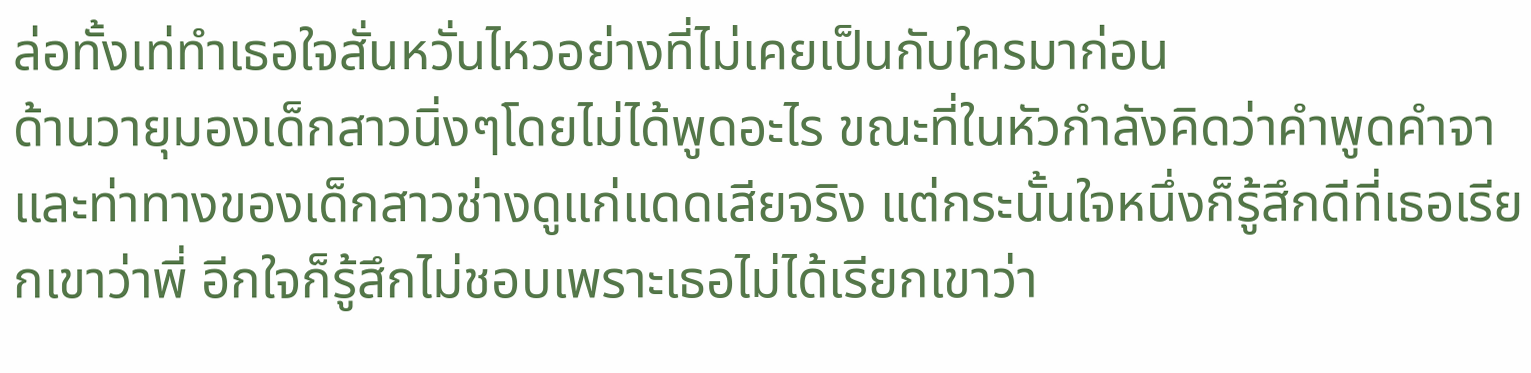ล่อทั้งเท่ทำเธอใจสั่นหวั่นไหวอย่างที่ไม่เคยเป็นกับใครมาก่อน
ด้านวายุมองเด็กสาวนิ่งๆโดยไม่ได้พูดอะไร ขณะที่ในหัวกำลังคิดว่าคำพูดคำจาและท่าทางของเด็กสาวช่างดูแก่แดดเสียจริง แต่กระนั้นใจหนึ่งก็รู้สึกดีที่เธอเรียกเขาว่าพี่ อีกใจก็รู้สึกไม่ชอบเพราะเธอไม่ได้เรียกเขาว่า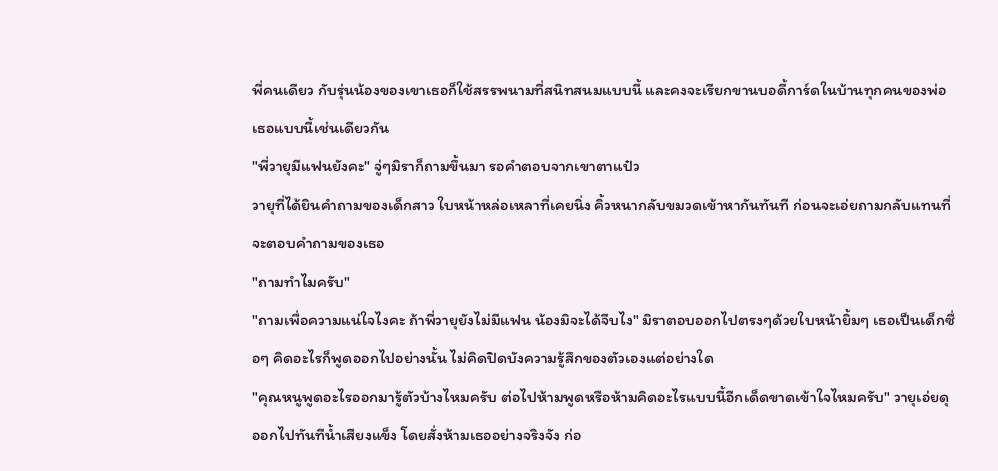พี่คนเดียว กับรุ่นน้องของเขาเธอก็ใช้สรรพนามที่สนิทสนมแบบนี้ และคงจะเรียกขานบอดี้การ์ดในบ้านทุกคนของพ่อเธอแบบนี้เช่นเดียวกัน
"พี่วายุมีแฟนยังคะ" จู่ๆมิราก็ถามขึ้นมา รอคำตอบจากเขาตาแป๋ว
วายุที่ได้ยินคำถามของเด็กสาว ใบหน้าหล่อเหลาที่เคยนิ่ง คิ้วหนากลับขมวดเข้าหากันทันที ก่อนจะเอ่ยถามกลับแทนที่จะตอบคำถามของเธอ
"ถามทำไมครับ"
"ถามเพื่อความแน่ใจไงคะ ถ้าพี่วายุยังไม่มีแฟน น้องมิจะได้จีบไง" มิราตอบออกไปตรงๆด้วยใบหน้ายิ้มๆ เธอเป็นเด็กซื่อๆ คิดอะไรก็พูดออกไปอย่างนั้น ไม่คิดปิดบังความรู้สึกของตัวเองแต่อย่างใด
"คุณหนูพูดอะไรออกมารู้ตัวบ้างไหมครับ ต่อไปห้ามพูดหรือห้ามคิดอะไรแบบนี้อีกเด็ดขาดเข้าใจไหมครับ" วายุเอ่ยดุออกไปทันทีน้ำเสียงแข็ง โดยสั่งห้ามเธออย่างจริงจัง ก่อ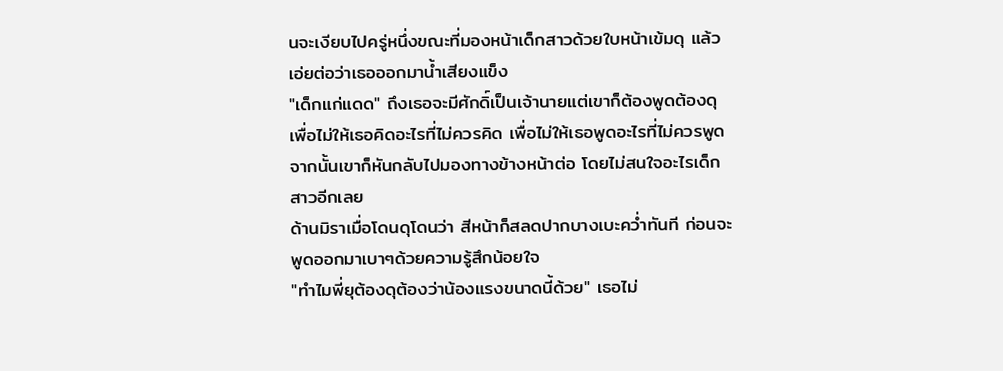นจะเงียบไปครู่หนึ่งขณะที่มองหน้าเด็กสาวด้วยใบหน้าเข้มดุ แล้วเอ่ยต่อว่าเธอออกมาน้ำเสียงแข็ง
"เด็กแก่แดด" ถึงเธอจะมีศักดิ์เป็นเจ้านายแต่เขาก็ต้องพูดต้องดุเพื่อไม่ให้เธอคิดอะไรที่ไม่ควรคิด เพื่อไม่ให้เธอพูดอะไรที่ไม่ควรพูด จากนั้นเขาก็หันกลับไปมองทางข้างหน้าต่อ โดยไม่สนใจอะไรเด็กสาวอีกเลย
ด้านมิราเมื่อโดนดุโดนว่า สีหน้าก็สลดปากบางเบะคว่ำทันที ก่อนจะพูดออกมาเบาๆด้วยความรู้สึกน้อยใจ
"ทำไมพี่ยุต้องดุต้องว่าน้องแรงขนาดนี้ด้วย" เธอไม่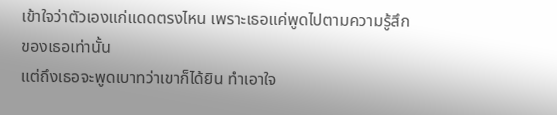เข้าใจว่าตัวเองแก่แดดตรงไหน เพราะเธอแค่พูดไปตามความรู้สึกของเธอเท่านั้น
แต่ถึงเธอจะพูดเบาทว่าเขาก็ได้ยิน ทำเอาใจ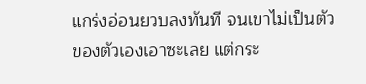แกร่งอ่อนยวบลงทันที จนเขาไม่เป็นตัวของตัวเองเอาซะเลย แต่กระ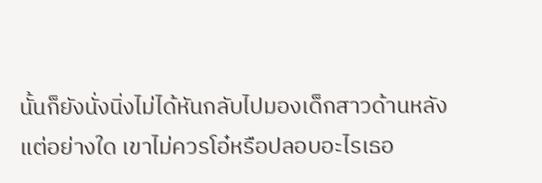นั้นก็ยังนั่งนิ่งไม่ได้หันกลับไปมองเด็กสาวด้านหลังแต่อย่างใด เขาไม่ควรโอ๋หรือปลอบอะไรเธอ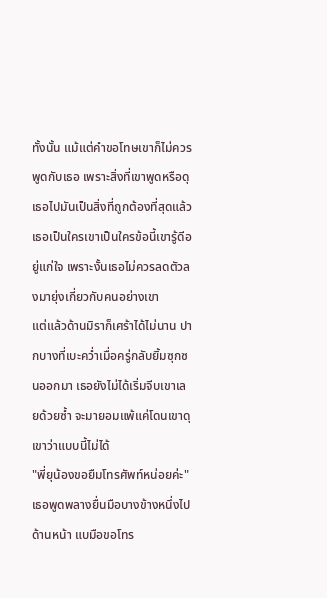ทั้งนั้น แม้แต่คำขอโทษเขาก็ไม่ควรพูดกับเธอ เพราะสิ่งที่เขาพูดหรือดุเธอไปมันเป็นสิ่งที่ถูกต้องที่สุดแล้ว เธอเป็นใครเขาเป็นใครข้อนี้เขารู้ดีอยู่แก่ใจ เพราะงั้นเธอไม่ควรลดตัวลงมายุ่งเกี่ยวกับคนอย่างเขา
แต่แล้วด้านมิราก็เศร้าได้ไม่นาน ปากบางที่เบะคว่ำเมื่อครู่กลับยิ้มซุกซนออกมา เธอยังไม่ได้เริ่มจีบเขาเลยด้วยซ้ำ จะมายอมแพ้แค่โดนเขาดุเขาว่าแบบนี้ไม่ได้
"พี่ยุน้องขอยืมโทรศัพท์หน่อยค่ะ" เธอพูดพลางยื่นมือบางข้างหนึ่งไปด้านหน้า แบมือขอโทร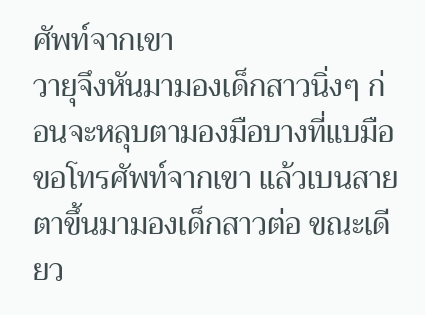ศัพท์จากเขา
วายุจึงหันมามองเด็กสาวนิ่งๆ ก่อนจะหลุบตามองมือบางที่แบมือขอโทรศัพท์จากเขา แล้วเบนสายตาขึ้นมามองเด็กสาวต่อ ขณะเดียว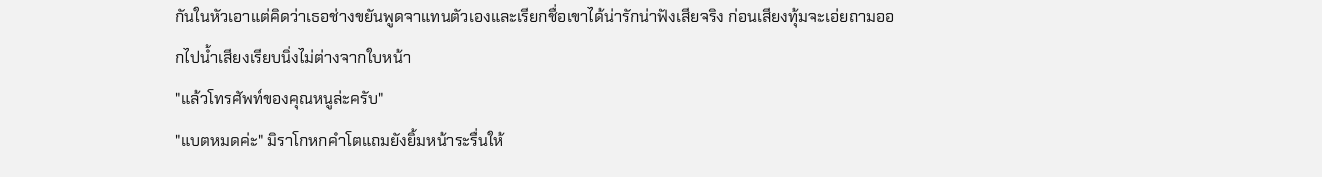กันในหัวเอาแต่คิดว่าเธอช่างขยันพูดจาแทนตัวเองและเรียกชื่อเขาได้น่ารักน่าฟังเสียจริง ก่อนเสียงทุ้มจะเอ่ยถามออกไปน้ำเสียงเรียบนิ่งไม่ต่างจากใบหน้า
"แล้วโทรศัพท์ของคุณหนูล่ะครับ"
"แบตหมดค่ะ" มิราโกหกคำโตแถมยังยิ้มหน้าระรื่นให้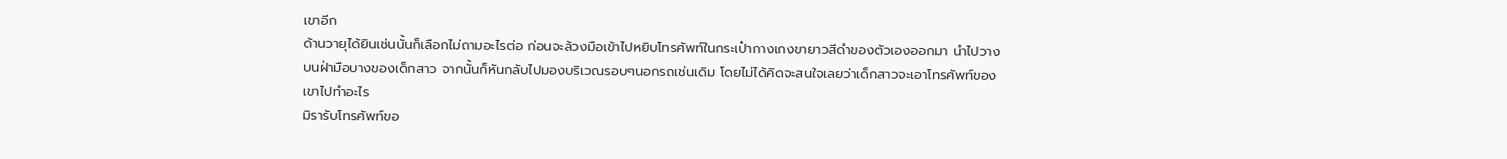เขาอีก
ด้านวายุได้ยินเช่นนั้นก็เลือกไม่ถามอะไรต่อ ก่อนจะล้วงมือเข้าไปหยิบโทรศัพท์ในกระเป๋ากางเกงขายาวสีดำของตัวเองออกมา นำไปวางบนฝ่ามือบางของเด็กสาว จากนั้นก็หันกลับไปมองบริเวณรอบๆนอกรถเช่นเดิม โดยไม่ได้คิดจะสนใจเลยว่าเด็กสาวจะเอาโทรศัพท์ของเขาไปทำอะไร
มิรารับโทรศัพท์ขอ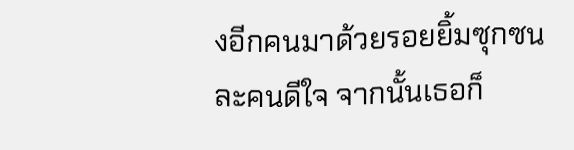งอีกคนมาด้วยรอยยิ้มซุกซนละคนดีใจ จากนั้นเธอก็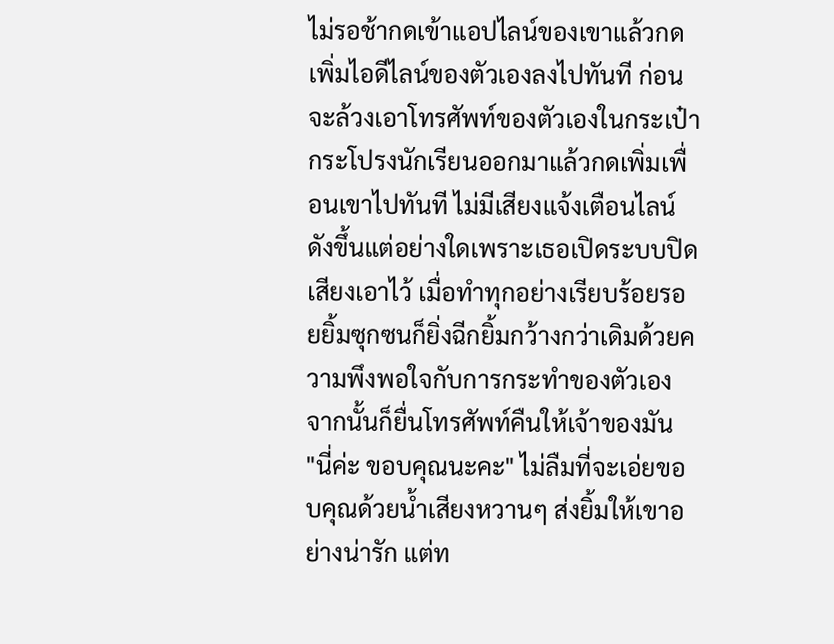ไม่รอช้ากดเข้าแอปไลน์ของเขาแล้วกดเพิ่มไอดีไลน์ของตัวเองลงไปทันที ก่อนจะล้วงเอาโทรศัพท์ของตัวเองในกระเป๋ากระโปรงนักเรียนออกมาแล้วกดเพิ่มเพื่อนเขาไปทันที ไม่มีเสียงแจ้งเตือนไลน์ดังขึ้นแต่อย่างใดเพราะเธอเปิดระบบปิดเสียงเอาไว้ เมื่อทำทุกอย่างเรียบร้อยรอยยิ้มซุกซนก็ยิ่งฉีกยิ้มกว้างกว่าเดิมด้วยความพึงพอใจกับการกระทำของตัวเอง จากนั้นก็ยื่นโทรศัพท์คืนให้เจ้าของมัน
"นี่ค่ะ ขอบคุณนะคะ" ไม่ลืมที่จะเอ่ยขอบคุณด้วยน้ำเสียงหวานๆ ส่งยิ้มให้เขาอย่างน่ารัก แต่ท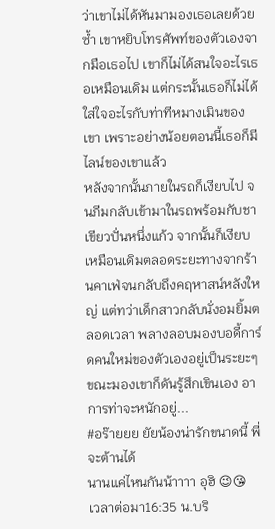ว่าเขาไม่ได้หันมามองเธอเลยด้วยซ้ำ เขาหยิบโทรศัพท์ของตัวเองจากมือเธอไป เขาก็ไม่ได้สนใจอะไรเธอเหมือนเดิม แต่กระนั้นเธอก็ไม่ได้ใส่ใจอะไรกับท่าทีหมางเมินของเขา เพราะอย่างน้อยตอนนี้เธอก็มีไลน์ของเขาแล้ว
หลังจากนั้นภายในรถก็เงียบไป จนภีมกลับเข้ามาในรถพร้อมกับชาเขียวปั่นหนึ่งแก้ว จากนั้นก็เงียบเหมือนเดิมตลอดระยะทางจากร้านคาเฟ่จนกลับถึงคฤหาสน์หลังใหญ่ แต่ทว่าเด็กสาวกลับนั่งอมยิ้มตลอดเวลา พลางลอบมองบอดี้การ์ดคนใหม่ของตัวเองอยู่เป็นระยะๆ ขณะมองเขาก็ดันรู้สึกเขินเอง อาการท่าจะหนักอยู่...
#อร๊ายยย ยัยน้องน่ารักขนาดนี้ พี่จะต้านได้
นานแค่ไหนกันน้าาาา อุฮิ 😉😘
เวลาต่อมา16:35 น.บริ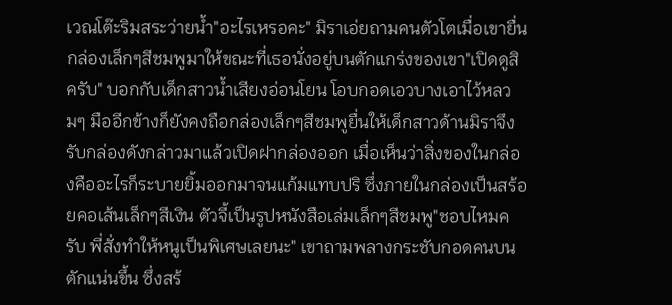เวณโต๊ะริมสระว่ายน้ำ"อะไรเหรอคะ" มิราเอ่ยถามคนตัวโตเมื่อเขายื่นกล่องเล็กๆสีชมพูมาให้ขณะที่เธอนั่งอยู่บนตักแกร่งของเขา"เปิดดูสิครับ" บอกกับเด็กสาวน้ำเสียงอ่อนโยน โอบกอดเอวบางเอาไว้หลวมๆ มืออีกข้างก็ยังคงถือกล่องเล็กๆสีชมพูยื่นให้เด็กสาวด้านมิราจึงรับกล่องดังกล่าวมาแล้วเปิดฝากล่องออก เมื่อเห็นว่าสิ่งของในกล่องคืออะไรก็ระบายยิ้มออกมาจนแก้มแทบปริ ซึ่งภายในกล่องเป็นสร้อยคอเส้นเล็กๆสีเงิน ตัวจี้เป็นรูปหนังสือเล่มเล็กๆสีชมพู"ชอบไหมครับ พี่สั่งทำให้หนูเป็นพิเศษเลยนะ" เขาถามพลางกระชับกอดคนบนตักแน่นขึ้น ซึ่งสร้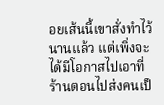อยเส้นนี้เขาสั่งทำไว้นานแล้ว แต่เพิ่งจะได้มีโอกาสไปเอาที่ร้านตอนไปส่งคนเป็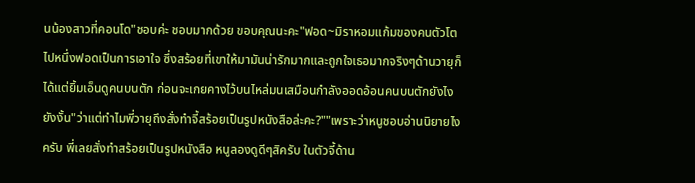นน้องสาวที่คอนโด"ชอบค่ะ ชอบมากด้วย ขอบคุณนะคะ"ฟอด~มิราหอมแก้มของคนตัวโตไปหนึ่งฟอดเป็นการเอาใจ ซึ่งสร้อยที่เขาให้มามันน่ารักมากและถูกใจเธอมากจริงๆด้านวายุก็ได้แต่ยิ้มเอ็นดูคนบนตัก ก่อนจะเกยคางไว้บนไหล่มนเสมือนกำลังออดอ้อนคนบนตักยังไงยังงั้น"ว่าแต่ทำไมพี่วายุถึงสั่งทำจี้สร้อยเป็นรูปหนังสือล่ะคะ?""เพราะว่าหนูชอบอ่านนิยายไงครับ พี่เลยสั่งทำสร้อยเป็นรูปหนังสือ หนูลองดูดีๆสิครับ ในตัวจี้ด้าน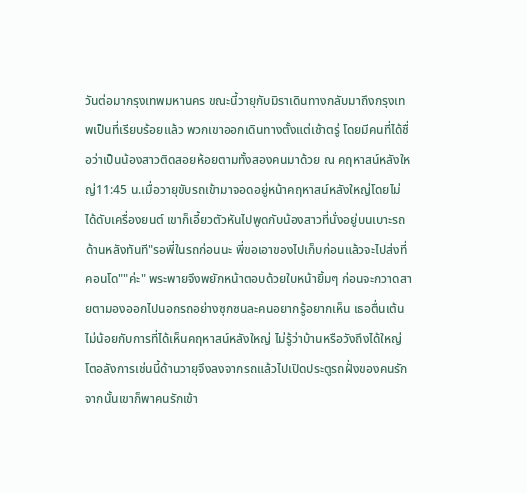วันต่อมากรุงเทพมหานคร ขณะนี้วายุกับมิราเดินทางกลับมาถึงกรุงเทพเป็นที่เรียบร้อยแล้ว พวกเขาออกเดินทางตั้งแต่เช้าตรู่ โดยมีคนที่ได้ชื่อว่าเป็นน้องสาวติดสอยห้อยตามทั้งสองคนมาด้วย ณ คฤหาสน์หลังใหญ่11:45 น.เมื่อวายุขับรถเข้ามาจอดอยู่หน้าคฤหาสน์หลังใหญ่โดยไม่ได้ดับเครื่องยนต์ เขาก็เอี้ยวตัวหันไปพูดกับน้องสาวที่นั่งอยู่บนเบาะรถด้านหลังทันที"รอพี่ในรถก่อนนะ พี่ขอเอาของไปเก็บก่อนแล้วจะไปส่งที่คอนโด""ค่ะ" พระพายจึงพยักหน้าตอบด้วยใบหน้ายิ้มๆ ก่อนจะกวาดสายตามองออกไปนอกรถอย่างซุกซนละคนอยากรู้อยากเห็น เธอตื่นเต้นไม่น้อยกับการที่ได้เห็นคฤหาสน์หลังใหญ่ ไม่รู้ว่าบ้านหรือวังถึงได้ใหญ่โตอลังการเช่นนี้ด้านวายุจึงลงจากรถแล้วไปเปิดประตูรถฝั่งของคนรัก จากนั้นเขาก็พาคนรักเข้า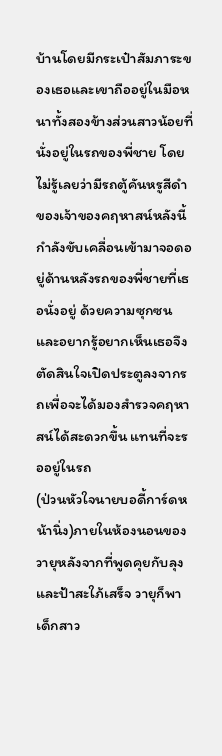บ้านโดยมีกระเป๋าสัมภาระของเธอและเขาถืออยู่ในมือหนาทั้งสองข้างส่วนสาวน้อยที่นั่งอยู่ในรถของพี่ชาย โดยไม่รู้เลยว่ามีรถตู้คันหรูสีดำของเจ้าของคฤหาสน์หลังนี้กำลังขับเคลื่อนเข้ามาจอดอยู่ด้านหลังรถของพี่ชายที่เธอนั่งอยู่ ด้วยความซุกซนและอยากรู้อยากเห็นเธอจึงตัดสินใจเปิดประตูลงจากรถเพื่อจะได้มองสำรวจคฤหาสน์ได้สะดวกขึ้น แทนที่จะรออยู่ในรถ
(ป่วนหัวใจนายบอดี้การ์ดหน้านิ่ง)ภายในห้องนอนของวายุหลังจากที่พูดคุยกับลุงและป้าสะใภ้เสร็จ วายุก็พาเด็กสาว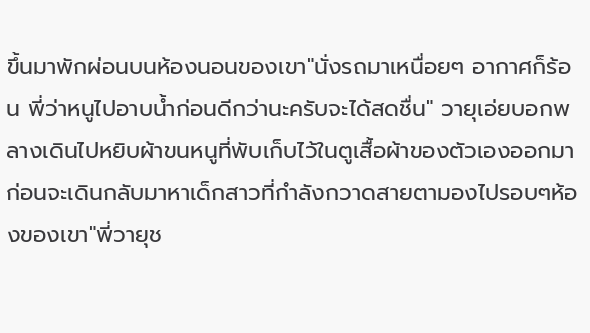ขึ้นมาพักผ่อนบนห้องนอนของเขา"นั่งรถมาเหนื่อยๆ อากาศก็ร้อน พี่ว่าหนูไปอาบน้ำก่อนดีกว่านะครับจะได้สดชื่น" วายุเอ่ยบอกพลางเดินไปหยิบผ้าขนหนูที่พับเก็บไว้ในตูเสื้อผ้าของตัวเองออกมา ก่อนจะเดินกลับมาหาเด็กสาวที่กำลังกวาดสายตามองไปรอบๆห้องของเขา"พี่วายุช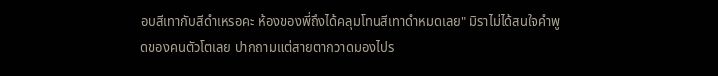อบสีเทากับสีดำเหรอคะ ห้องของพี่ถึงได้คลุมโทนสีเทาดำหมดเลย" มิราไม่ได้สนใจคำพูดของคนตัวโตเลย ปากถามแต่สายตากวาดมองไปร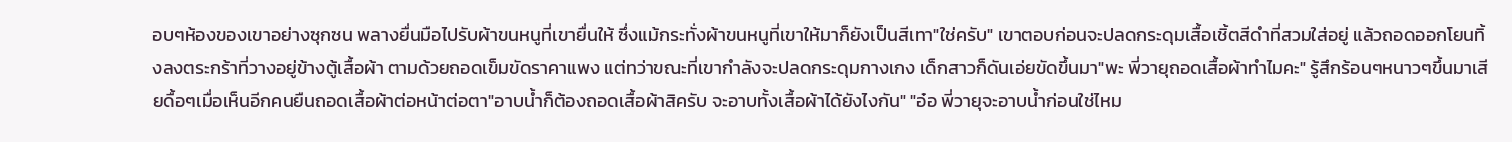อบๆห้องของเขาอย่างซุกซน พลางยื่นมือไปรับผ้าขนหนูที่เขายื่นให้ ซึ่งแม้กระทั่งผ้าขนหนูที่เขาให้มาก็ยังเป็นสีเทา"ใช่ครับ" เขาตอบก่อนจะปลดกระดุมเสื้อเชิ้ตสีดำที่สวมใส่อยู่ แล้วถอดออกโยนทิ้งลงตระกร้าที่วางอยู่ข้างตู้เสื้อผ้า ตามด้วยถอดเข็มขัดราคาแพง แต่ทว่าขณะที่เขากำลังจะปลดกระดุมกางเกง เด็กสาวก็ดันเอ่ยขัดขึ้นมา"พะ พี่วายุถอดเสื้อผ้าทำไมคะ" รู้สึกร้อนๆหนาวๆขึ้นมาเสียดื้อๆเมื่อเห็นอีกคนยืนถอดเสื้อผ้าต่อหน้าต่อตา"อาบน้ำก็ต้องถอดเสื้อผ้าสิครับ จะอาบทั้งเสื้อผ้าได้ยังไงกัน" "อ๋อ พี่วายุจะอาบน้ำก่อนใช่ไหม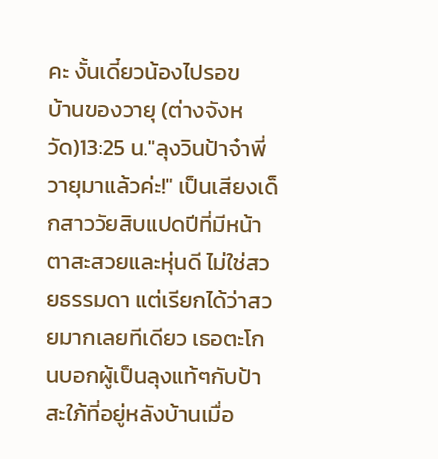คะ งั้นเดี๋ยวน้องไปรอข
บ้านของวายุ (ต่างจังหวัด)13:25 น."ลุงวินป้าจ๋าพี่วายุมาแล้วค่ะ!" เป็นเสียงเด็กสาววัยสิบแปดปีที่มีหน้าตาสะสวยและหุ่นดี ไม่ใช่สวยธรรมดา แต่เรียกได้ว่าสวยมากเลยทีเดียว เธอตะโกนบอกผู้เป็นลุงแท้ๆกับป้าสะใภ้ที่อยู่หลังบ้านเมื่อ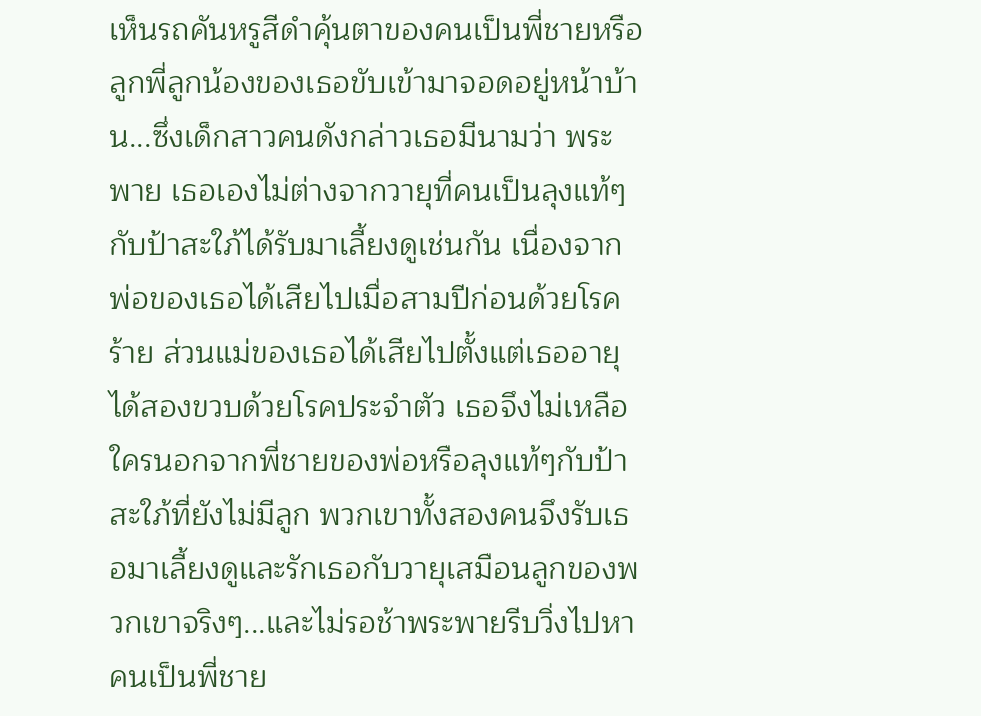เห็นรถคันหรูสีดำคุ้นตาของคนเป็นพี่ชายหรือลูกพี่ลูกน้องของเธอขับเข้ามาจอดอยู่หน้าบ้าน...ซึ่งเด็กสาวคนดังกล่าวเธอมีนามว่า พระพาย เธอเองไม่ต่างจากวายุที่คนเป็นลุงแท้ๆกับป้าสะใภ้ได้รับมาเลี้ยงดูเช่นกัน เนื่องจากพ่อของเธอได้เสียไปเมื่อสามปีก่อนด้วยโรคร้าย ส่วนแม่ของเธอได้เสียไปตั้งแต่เธออายุได้สองขวบด้วยโรคประจำตัว เธอจึงไม่เหลือใครนอกจากพี่ชายของพ่อหรือลุงแท้ๆกับป้าสะใภ้ที่ยังไม่มีลูก พวกเขาทั้งสองคนจึงรับเธอมาเลี้ยงดูและรักเธอกับวายุเสมือนลูกของพวกเขาจริงๆ...และไม่รอช้าพระพายรีบวิ่งไปหาคนเป็นพี่ชาย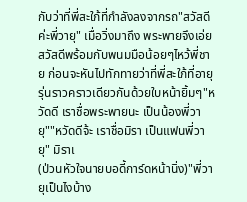กับว่าที่พี่สะใภ้ที่กำลังลงจากรถ"สวัสดีค่ะพี่วายุ" เมื่อวิ่งมาถึง พระพายจึงเอ่ยสวัสดีพร้อมกับพนมมือน้อยๆไหว้พี่ชาย ก่อนจะหันไปทักทายว่าที่พี่สะใภ้ที่อายุรุ่นราวคราวเดียวกันด้วยใบหน้ายิ้มๆ"หวัดดี เราชื่อพระพายนะ เป็นน้องพี่วายุ""หวัดดีจ้ะ เราชื่อมิรา เป็นแฟนพี่วายุ" มิราเ
(ป่วนหัวใจนายบอดี้การ์ดหน้านิ่ง)"พี่วายุเป็นไงบ้าง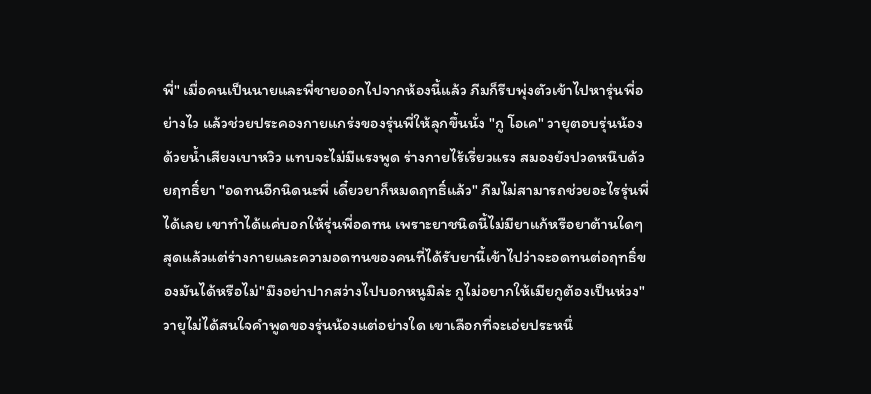พี่" เมื่อคนเป็นนายและพี่ชายออกไปจากห้องนี้แล้ว ภีมก็รีบพุ่งตัวเข้าไปหารุ่นพี่อย่างไว แล้วช่วยประคองกายแกร่งของรุ่นพี่ให้ลุกขึ้นนั่ง "กู โอเค" วายุตอบรุ่นน้องด้วยน้ำเสียงเบาหวิว แทบจะไม่มีแรงพูด ร่างกายไร้เรี่ยวแรง สมองยังปวดหนึบด้วยฤทธิ์ยา "อดทนอีกนิดนะพี่ เดี๋ยวยาก็หมดฤทธิ์แล้ว" ภีมไม่สามารถช่วยอะไรรุ่นพี่ได้เลย เขาทำได้แค่บอกให้รุ่นพี่อดทน เพราะยาชนิดนี้ไม่มียาแก้หรือยาต้านใดๆ สุดแล้วแต่ร่างกายและความอดทนของคนที่ได้รับยานี้เข้าไปว่าจะอดทนต่อฤทธิ์ของมันได้หรือไม่"มึงอย่าปากสว่างไปบอกหนูมิล่ะ กูไม่อยากให้เมียกูต้องเป็นห่วง" วายุไม่ได้สนใจคำพูดของรุ่นน้องแต่อย่างใด เขาเลือกที่จะเอ่ยประหนึ่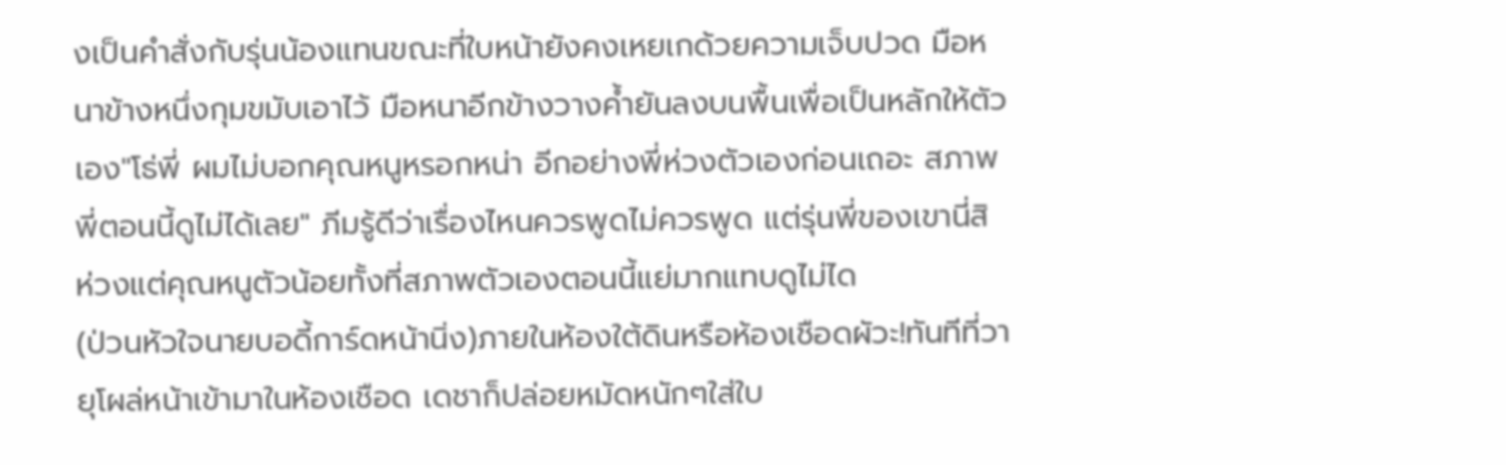งเป็นคำสั่งกับรุ่นน้องแทนขณะที่ใบหน้ายังคงเหยเกด้วยความเจ็บปวด มือหนาข้างหนึ่งกุมขมับเอาไว้ มือหนาอีกข้างวางค้ำยันลงบนพื้นเพื่อเป็นหลักให้ตัวเอง"โธ่พี่ ผมไม่บอกคุณหนูหรอกหน่า อีกอย่างพี่ห่วงตัวเองก่อนเถอะ สภาพพี่ตอนนี้ดูไม่ได้เลย" ภีมรู้ดีว่าเรื่องไหนควรพูดไม่ควรพูด แต่รุ่นพี่ของเขานี่สิ ห่วงแต่คุณหนูตัวน้อยทั้งที่สภาพตัวเองตอนนี้แย่มากแทบดูไม่ได
(ป่วนหัวใจนายบอดี้การ์ดหน้านิ่ง)ภายในห้องใต้ดินหรือห้องเชือดผัวะ!ทันทีที่วายุโผล่หน้าเข้ามาในห้องเชือด เดชาก็ปล่อยหมัดหนักๆใส่ใบ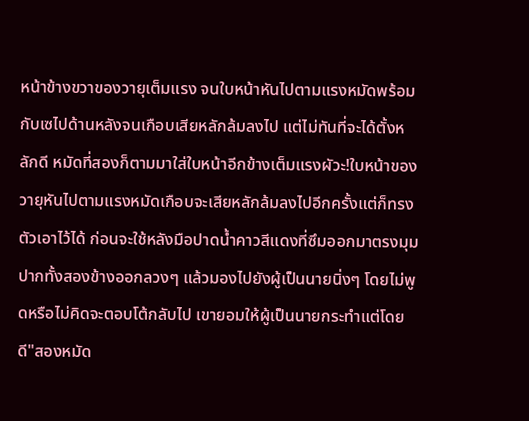หน้าข้างขวาของวายุเต็มแรง จนใบหน้าหันไปตามแรงหมัดพร้อมกับเซไปด้านหลังจนเกือบเสียหลักล้มลงไป แต่ไม่ทันที่จะได้ตั้งหลักดี หมัดที่สองก็ตามมาใส่ใบหน้าอีกข้างเต็มแรงผัวะ!ใบหน้าของวายุหันไปตามแรงหมัดเกือบจะเสียหลักล้มลงไปอีกครั้งแต่ก็ทรงตัวเอาไว้ได้ ก่อนจะใช้หลังมือปาดน้ำคาวสีแดงที่ซึมออกมาตรงมุมปากทั้งสองข้างออกลวงๆ แล้วมองไปยังผู้เป็นนายนิ่งๆ โดยไม่พูดหรือไม่คิดจะตอบโต้กลับไป เขายอมให้ผู้เป็นนายกระทำแต่โดยดี"สองหมัด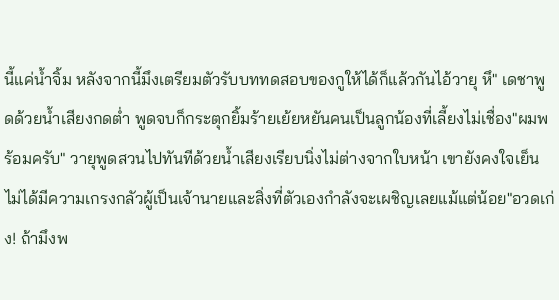นี้แค่น้ำจิ้ม หลังจากนี้มึงเตรียมตัวรับบททดสอบของกูให้ได้ก็แล้วกันไอ้วายุ หึ" เดชาพูดด้วยน้ำเสียงกดต่ำ พูดจบก็กระตุกยิ้มร้ายเย้ยหยันคนเป็นลูกน้องที่เลี้ยงไม่เชื่อง"ผมพร้อมครับ" วายุพูดสวนไปทันทีด้วยน้ำเสียงเรียบนิ่งไม่ต่างจากใบหน้า เขายังคงใจเย็น ไม่ได้มีความเกรงกลัวผู้เป็นเจ้านายและสิ่งที่ตัวเองกำลังจะเผชิญเลยแม้แต่น้อย"อวดเก่ง! ถ้ามึงพ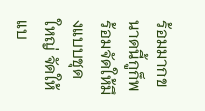ร้อมมากขนาดนี้กูก็พร้อมจัดให้มึงแบบชุดใหญ่ จัดให้แบ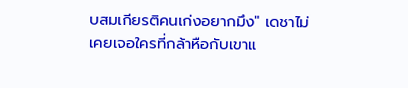บสมเกียรติคนเก่งอยากมึง" เดชาไม่เคยเจอใครที่กล้าหือกับเขาแ